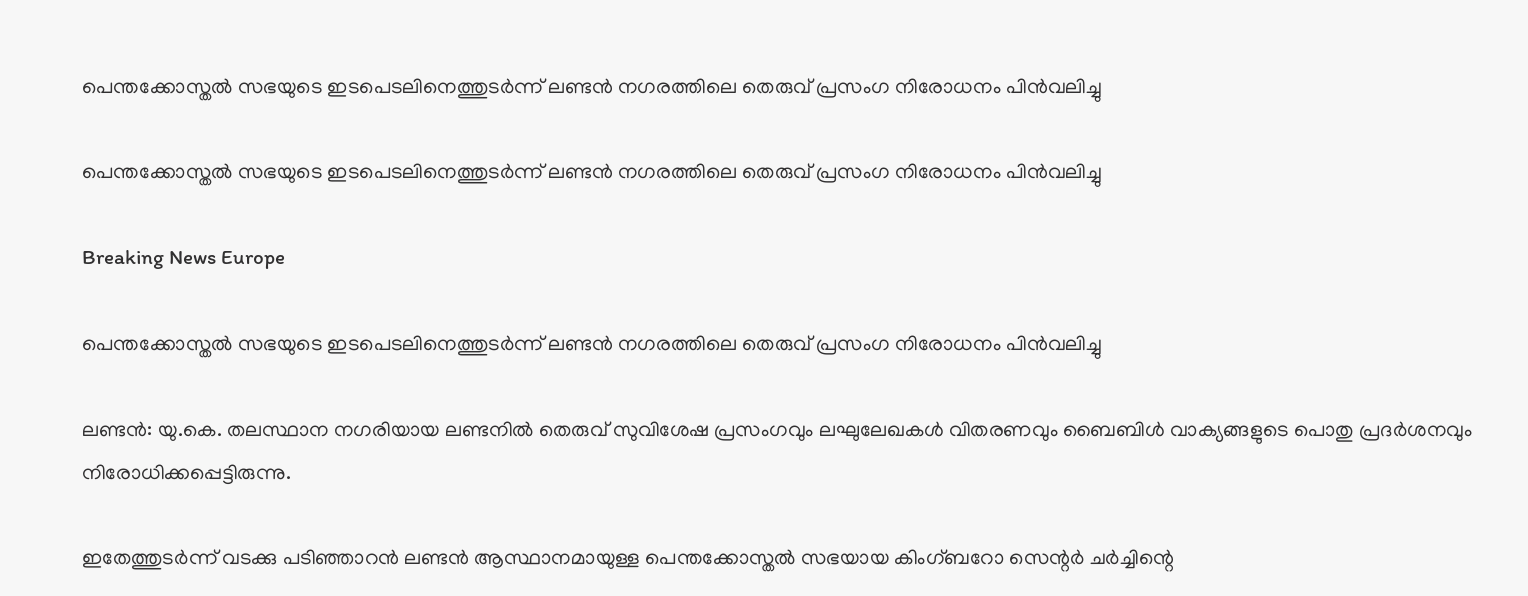പെന്തക്കോസ്തല്‍ സഭയുടെ ഇടപെടലിനെത്തുടര്‍ന്ന് ലണ്ടന്‍ നഗരത്തിലെ തെരുവ് പ്രസംഗ നിരോധനം പിന്‍വലിച്ചു

പെന്തക്കോസ്തല്‍ സഭയുടെ ഇടപെടലിനെത്തുടര്‍ന്ന് ലണ്ടന്‍ നഗരത്തിലെ തെരുവ് പ്രസംഗ നിരോധനം പിന്‍വലിച്ചു

Breaking News Europe

പെന്തക്കോസ്തല്‍ സഭയുടെ ഇടപെടലിനെത്തുടര്‍ന്ന് ലണ്ടന്‍ നഗരത്തിലെ തെരുവ് പ്രസംഗ നിരോധനം പിന്‍വലിച്ചു

ലണ്ടന്‍: യു.കെ. തലസ്ഥാന നഗരിയായ ലണ്ടനില്‍ തെരുവ് സുവിശേഷ പ്രസംഗവും ലഘുലേഖകള്‍ വിതരണവും ബൈബിള്‍ വാക്യങ്ങളുടെ പൊതു പ്രദര്‍ശനവും നിരോധിക്കപ്പെട്ടിരുന്നു.

ഇതേത്തുടര്‍ന്ന് വടക്കു പടിഞ്ഞാറന്‍ ലണ്ടന്‍ ആസ്ഥാനമായുള്ള പെന്തക്കോസ്തല്‍ സഭയായ കിംഗ്ബറോ സെന്റര്‍ ചര്‍ച്ചിന്റെ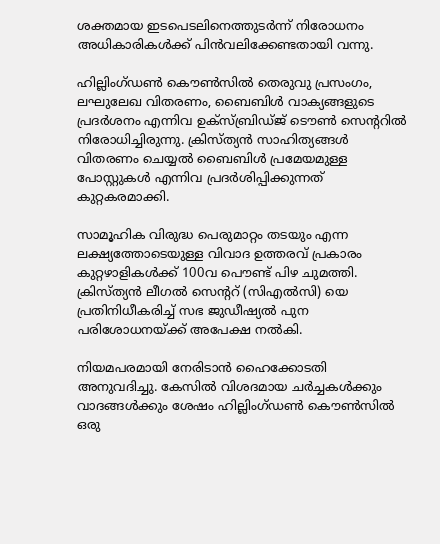ശക്തമായ ഇടപെടലിനെത്തുടര്‍ന്ന് നിരോധനം അധികാരികള്‍ക്ക് പിന്‍വലിക്കേണ്ടതായി വന്നു.

ഹില്ലിംഗ്ഡണ്‍ കൌണ്‍സില്‍ തെരുവു പ്രസംഗം, ലഘുലേഖ വിതരണം, ബൈബിള്‍ വാക്യങ്ങളുടെ പ്രദര്‍ശനം എന്നിവ ഉക്സ്ബ്രിഡ്ജ് ടൌണ്‍ സെന്ററില്‍ നിരോധിച്ചിരുന്നു. ക്രിസ്ത്യന്‍ സാഹിത്യങ്ങള്‍ വിതരണം ചെയ്യല്‍ ബൈബിള്‍ പ്രമേയമുള്ള പോസ്റ്റുകള്‍ എന്നിവ പ്രദര്‍ശിപ്പിക്കുന്നത് കുറ്റകരമാക്കി.

സാമൂഹിക വിരുദ്ധ പെരുമാറ്റം തടയും എന്ന ലക്ഷ്യത്തോടെയുള്ള വിവാദ ഉത്തരവ് പ്രകാരം കുറ്റഴാളികള്‍ക്ക് 100വ പൌണ്ട് പിഴ ചുമത്തി. ക്രിസ്ത്യന്‍ ലീഗല്‍ സെന്ററ് (സിഎല്‍സി) യെ പ്രതിനിധീകരിച്ച് സഭ ജുഡീഷ്യല്‍ പുന പരിശോധനയ്ക്ക് അപേക്ഷ നല്‍കി.

നിയമപരമായി നേരിടാന്‍ ഹൈക്കോടതി അനുവദിച്ചു. കേസില്‍ വിശദമായ ചര്‍ച്ചകള്‍ക്കും വാദങ്ങള്‍ക്കും ശേഷം ഹില്ലിംഗ്ഡണ്‍ കൌണ്‍സില്‍ ഒരു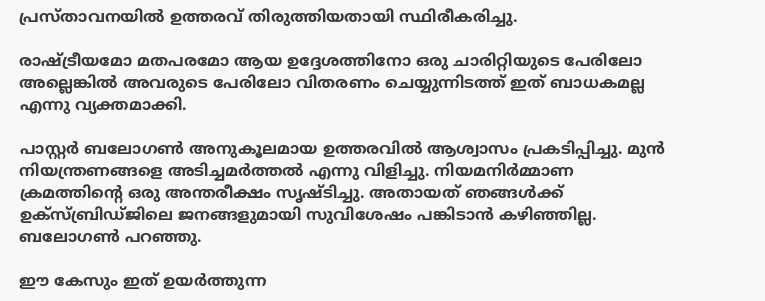പ്രസ്താവനയില്‍ ഉത്തരവ് തിരുത്തിയതായി സ്ഥിരീകരിച്ചു.

രാഷ്ട്രീയമോ മതപരമോ ആയ ഉദ്ദേശത്തിനോ ഒരു ചാരിറ്റിയുടെ പേരിലോ അല്ലെങ്കില്‍ അവരുടെ പേരിലോ വിതരണം ചെയ്യുന്നിടത്ത് ഇത് ബാധകമല്ല എന്നു വ്യക്തമാക്കി.

പാസ്റ്റര്‍ ബലോഗണ്‍ അനുകൂലമായ ഉത്തരവില്‍ ആശ്വാസം പ്രകടിപ്പിച്ചു. മുന്‍ നിയന്ത്രണങ്ങളെ അടിച്ചമര്‍ത്തല്‍ എന്നു വിളിച്ചു. നിയമനിര്‍മ്മാണ ക്രമത്തിന്റെ ഒരു അന്തരീക്ഷം സൃഷ്ടിച്ചു. അതായത് ഞങ്ങള്‍ക്ക് ഉക്സ്ബ്രിഡ്ജിലെ ജനങ്ങളുമായി സുവിശേഷം പങ്കിടാന്‍ കഴിഞ്ഞില്ല. ബലോഗണ്‍ പറഞ്ഞു.

ഈ കേസും ഇത് ഉയര്‍ത്തുന്ന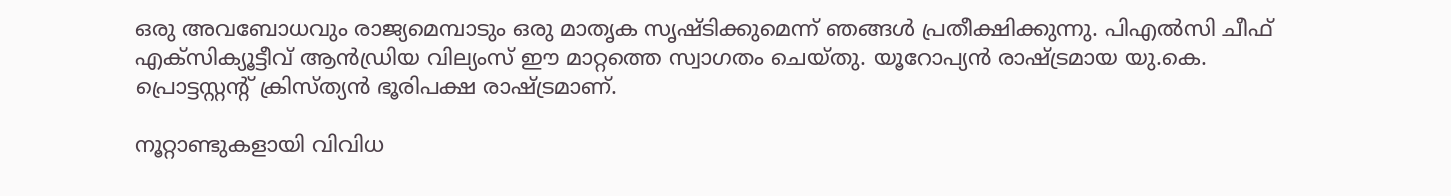ഒരു അവബോധവും രാജ്യമെമ്പാടും ഒരു മാതൃക സൃഷ്ടിക്കുമെന്ന് ഞങ്ങള്‍ പ്രതീക്ഷിക്കുന്നു. പിഎല്‍സി ചീഫ് എക്സിക്യൂട്ടീവ് ആന്‍ഡ്രിയ വില്യംസ് ഈ മാറ്റത്തെ സ്വാഗതം ചെയ്തു. യൂറോപ്യന്‍ രാഷ്ട്രമായ യു.കെ. പ്രൊട്ടസ്റ്റന്റ് ക്രിസ്ത്യന്‍ ഭൂരിപക്ഷ രാഷ്ട്രമാണ്.

നൂറ്റാണ്ടുകളായി വിവിധ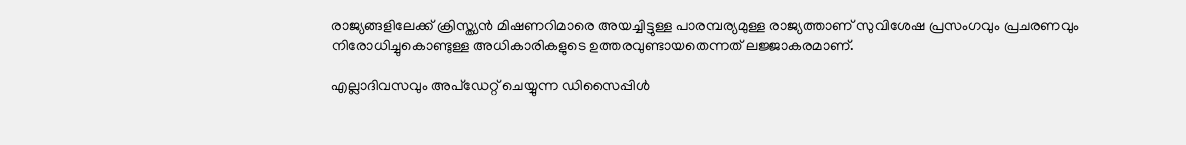രാജ്യങ്ങളിലേക്ക് ക്രിസ്ത്യന്‍ മിഷണറിമാരെ അയച്ചിട്ടുള്ള പാരമ്പര്യമുള്ള രാജ്യത്താണ് സുവിശേഷ പ്രസംഗവും പ്രചരണവും നിരോധിച്ചുകൊണ്ടുള്ള അധികാരികളുടെ ഉത്തരവുണ്ടായതെന്നത് ലജ്ജാകരമാണ്.

എല്ലാദിവസവും അപ്ഡേറ്റ് ചെയ്യുന്ന ഡിസൈപ്പിൾ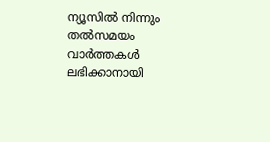ന്യൂസിൽ നിന്നും തൽസമയം വാർത്തകൾ ലഭിക്കാനായി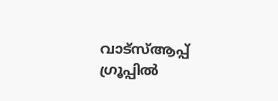വാട്സ്ആപ്പ് ഗ്രൂപ്പിൽ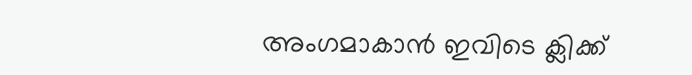അംഗമാകാൻ ഇവിടെ ക്ലിക്ക്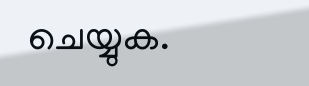ചെയ്യുക.